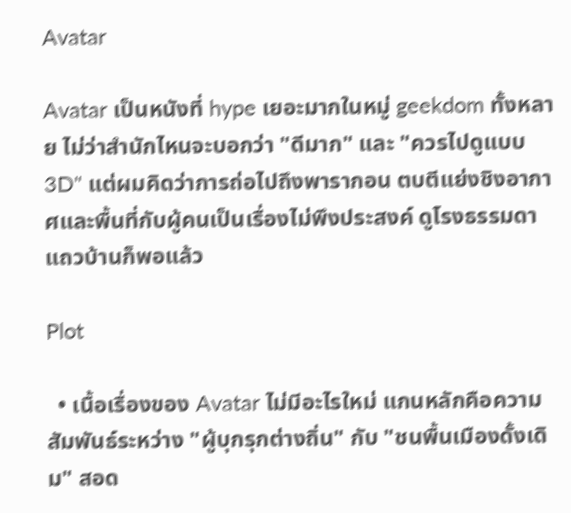Avatar

Avatar เป็นหนังที่ hype เยอะมากในหมู่ geekdom ทั้งหลาย ไม่ว่าสำนักไหนจะบอกว่า "ดีมาก" และ "ควรไปดูแบบ 3D" แต่ผมคิดว่าการถ่อไปถึงพารากอน ตบตีแย่งชิงอากาศและพื้นที่กับผู้คนเป็นเรื่องไม่พึงประสงค์ ดูโรงธรรมดาแถวบ้านก็พอแล้ว

Plot

  • เนื้อเรื่องของ Avatar ไม่มีอะไรใหม่ แกนหลักคือความสัมพันธ์ระหว่าง "ผู้บุกรุกต่างถิ่น" กับ "ชนพื้นเมืองดั้งเดิม" สอด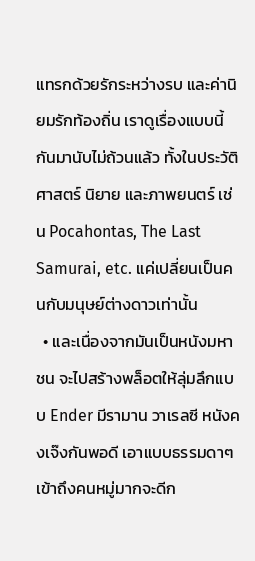แทรกด้วยรักระหว่างรบ และค่านิยมรักท้องถิ่น เราดูเรื่องแบบนี้กันมานับไม่ถ้วนแล้ว ทั้งในประวัติศาสตร์ นิยาย และภาพยนตร์ เช่น Pocahontas, The Last Samurai, etc. แค่เปลี่ยนเป็นคนกับมนุษย์ต่างดาวเท่านั้น
  • และเนื่องจากมันเป็นหนังมหาชน จะไปสร้างพล็อตให้ลุ่มลึกแบบ Ender มีรามาน วาเรลซี หนังคงเจ๊งกันพอดี เอาแบบธรรมดาๆ เข้าถึงคนหมู่มากจะดีก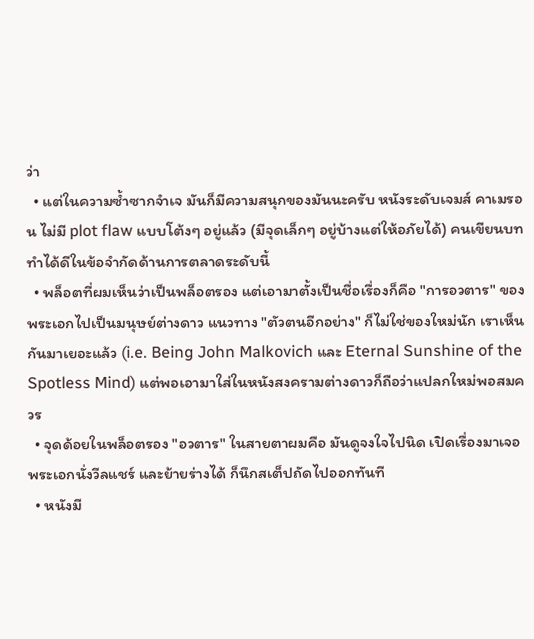ว่า
  • แต่ในความซ้ำซากจำเจ มันก็มีความสนุกของมันนะครับ หนังระดับเจมส์ คาเมรอน ไม่มี plot flaw แบบโต้งๆ อยู่แล้ว (มีจุดเล็กๆ อยู่บ้างแต่ให้อภัยได้) คนเขียนบททำได้ดีในข้อจำกัดด้านการตลาดระดับนี้
  • พล็อตที่ผมเห็นว่าเป็นพล็อตรอง แต่เอามาตั้งเป็นชื่อเรื่องก็คือ "การอวตาร" ของพระเอกไปเป็นมนุษย์ต่างดาว แนวทาง "ตัวตนอีกอย่าง" ก็ไม่ใช่ของใหม่นัก เราเห็นกันมาเยอะแล้ว (i.e. Being John Malkovich และ Eternal Sunshine of the Spotless Mind) แต่พอเอามาใส่ในหนังสงครามต่างดาวก็ถือว่าแปลกใหม่พอสมควร
  • จุดด้อยในพล็อตรอง "อวตาร" ในสายตาผมคือ มันดูจงใจไปนิด เปิดเรื่องมาเจอพระเอกนั่งวีลแชร์ และย้ายร่างได้ ก็นึกสเต็ปถัดไปออกทันที
  • หนังมี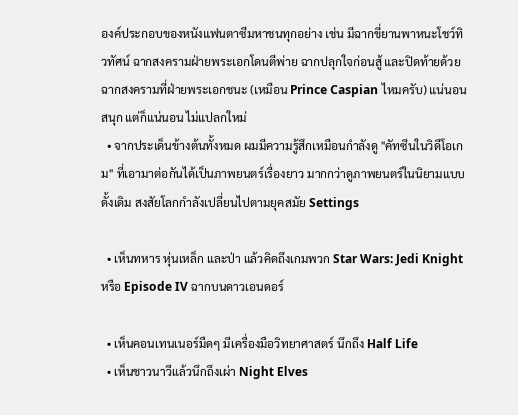องค์ประกอบของหนังแฟนตาซีมหาชนทุกอย่าง เช่น มีฉากขี่ยานพาหนะโชว์ทิวทัศน์ ฉากสงครามฝ่ายพระเอกโดนตีพ่าย ฉากปลุกใจก่อนสู้ และปิดท้ายด้วยฉากสงครามที่ฝ่ายพระเอกชนะ (เหมือน Prince Caspian ไหมครับ) แน่นอนสนุก แต่ก็แน่นอน ไม่แปลกใหม่
  • จากประเด็นข้างต้นทั้งหมด ผมมีความรู้สึกเหมือนกำลังดู "คัทซีนในวิดีโอเกม" ที่เอามาต่อกันได้เป็นภาพยนตร์เรื่องยาว มากกว่าดูภาพยนตร์ในนิยามแบบดั้งเดิม สงสัยโลกกำลังเปลี่ยนไปตามยุคสมัย Settings

  • เห็นทหาร หุ่นเหล็ก และป่า แล้วคิดถึงเกมพวก Star Wars: Jedi Knight หรือ Episode IV ฉากบนดาวเอนดอร์

  • เห็นคอนเทนเนอร์มืดๆ มีเครื่องมือวิทยาศาสตร์ นึกถึง Half Life
  • เห็นชาวนาวีแล้วนึกถึงเผ่า Night Elves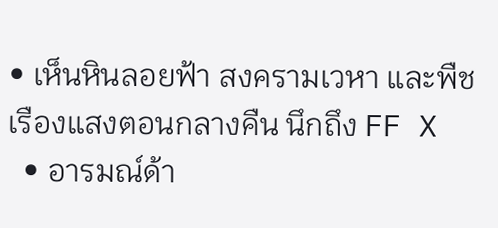• เห็นหินลอยฟ้า สงครามเวหา และพืชเรืองแสงตอนกลางคืน นึกถึง FF X
  • อารมณ์ด้า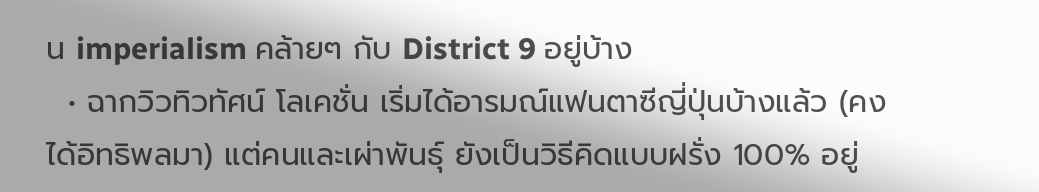น imperialism คล้ายๆ กับ District 9 อยู่บ้าง
  • ฉากวิวทิวทัศน์ โลเคชั่น เริ่มได้อารมณ์แฟนตาซีญี่ปุ่นบ้างแล้ว (คงได้อิทธิพลมา) แต่คนและเผ่าพันธุ์ ยังเป็นวิธีคิดแบบฝรั่ง 100% อยู่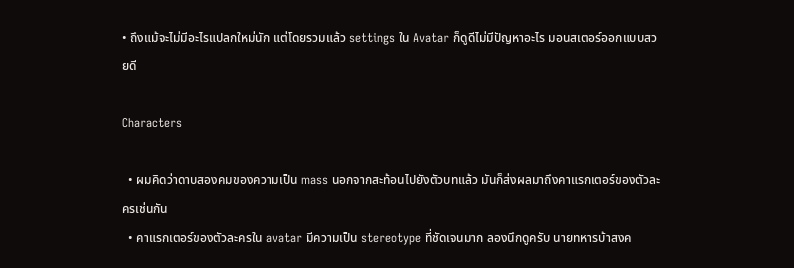• ถึงแม้จะไม่มีอะไรแปลกใหม่นัก แต่โดยรวมแล้ว settings ใน Avatar ก็ดูดีไม่มีปัญหาอะไร มอนสเตอร์ออกแบบสวยดี

Characters

  • ผมคิดว่าดาบสองคมของความเป็น mass นอกจากสะท้อนไปยังตัวบทแล้ว มันก็ส่งผลมาถึงคาแรกเตอร์ของตัวละครเช่นกัน
  • คาแรกเตอร์ของตัวละครใน avatar มีความเป็น stereotype ที่ชัดเจนมาก ลองนึกดูครับ นายทหารบ้าสงค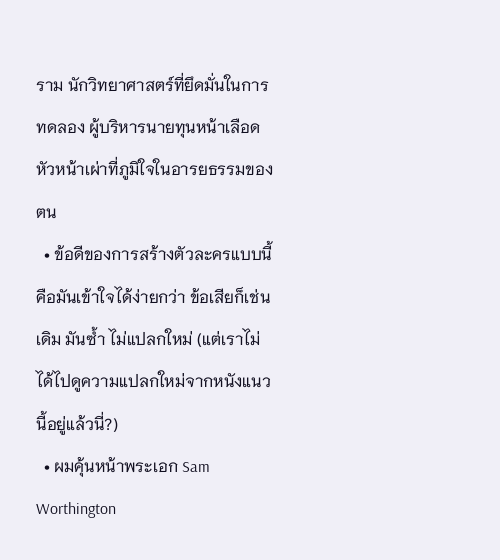ราม นักวิทยาศาสตร์ที่ยึดมั่นในการทดลอง ผู้บริหารนายทุนหน้าเลือด หัวหน้าเผ่าที่ภูมิใจในอารยธรรมของตน
  • ข้อดีของการสร้างตัวละครแบบนี้คือมันเข้าใจได้ง่ายกว่า ข้อเสียก็เช่นเดิม มันซ้ำ ไม่แปลกใหม่ (แต่เราไม่ได้ไปดูความแปลกใหม่จากหนังแนวนี้อยู่แล้วนี่?)
  • ผมคุ้นหน้าพระเอก Sam Worthington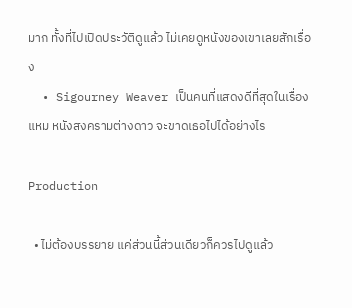มาก ทั้งที่ไปเปิดประวัติดูแล้ว ไม่เคยดูหนังของเขาเลยสักเรื่อง
  • Sigourney Weaver เป็นคนที่แสดงดีที่สุดในเรื่อง แหม หนังสงครามต่างดาว จะขาดเธอไปได้อย่างไร

Production

  • ไม่ต้องบรรยาย แค่ส่วนนี้ส่วนเดียวก็ควรไปดูแล้ว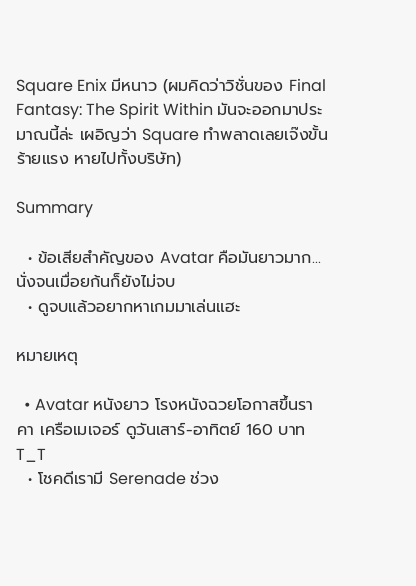Square Enix มีหนาว (ผมคิดว่าวิชั่นของ Final Fantasy: The Spirit Within มันจะออกมาประมาณนี้ล่ะ เผอิญว่า Square ทำพลาดเลยเจ๊งขั้นร้ายแรง หายไปทั้งบริษัท)

Summary

  • ข้อเสียสำคัญของ Avatar คือมันยาวมาก... นั่งจนเมื่อยก้นก็ยังไม่จบ
  • ดูจบแล้วอยากหาเกมมาเล่นแฮะ

หมายเหตุ

  • Avatar หนังยาว โรงหนังฉวยโอกาสขึ้นราคา เครือเมเจอร์ ดูวันเสาร์-อาทิตย์ 160 บาท T_T
  • โชคดีเรามี Serenade ช่วง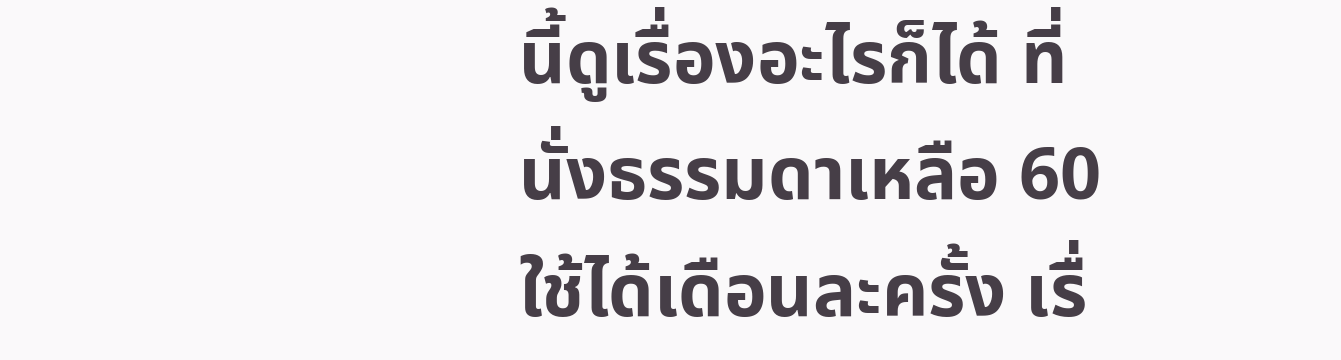นี้ดูเรื่องอะไรก็ได้ ที่นั่งธรรมดาเหลือ 60 ใช้ได้เดือนละครั้ง เรื่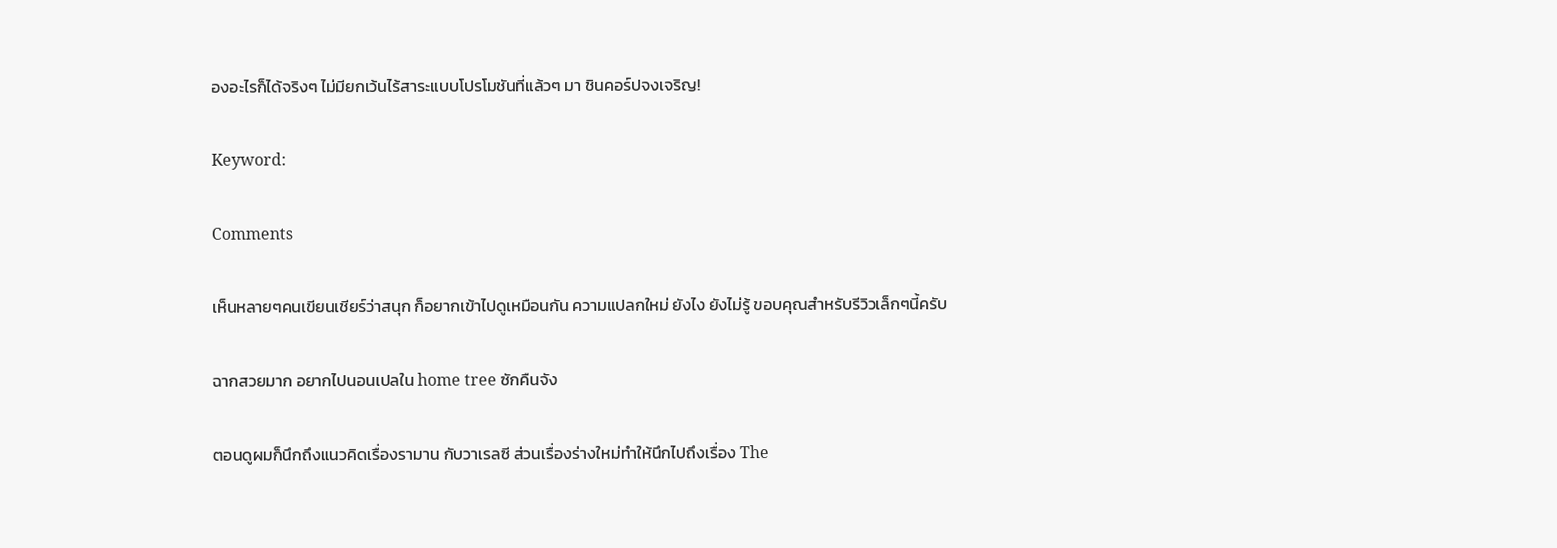องอะไรก็ได้จริงๆ ไม่มียกเว้นไร้สาระแบบโปรโมชันที่แล้วๆ มา ชินคอร์ปจงเจริญ!

Keyword:

Comments

เห็นหลายๆคนเขียนเชียร์ว่าสนุก ก็อยากเข้าไปดูเหมือนกัน ความแปลกใหม่ ยังไง ยังไม่รู้ ขอบคุณสำหรับรีวิวเล็กๆนี้ครับ

ฉากสวยมาก อยากไปนอนเปลใน home tree ซักคืนจัง

ตอนดูผมก็นึกถึงแนวคิดเรื่องรามาน กับวาเรลซี ส่วนเรื่องร่างใหม่ทำให้นึกไปถึงเรื่อง The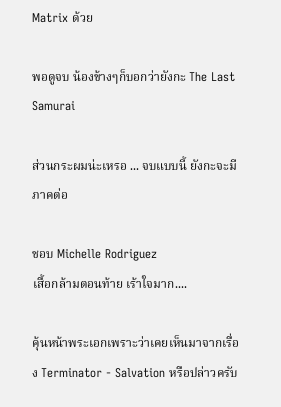Matrix ด้วย

พอดูจบ น้องข้างๆก็บอกว่ายังกะ The Last Samurai

ส่วนกระผมน่ะเหรอ ... จบแบบนี้ ยังกะจะมีภาคต่อ

ชอบ Michelle Rodriguez
เสื้อกล้ามตอนท้าย เร้าใจมาก....

คุ้นหน้าพระเอกเพราะว่าเคยเห็นมาจากเรื่อง Terminator - Salvation หรือปล่าวครับ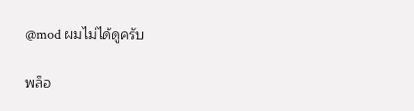@mod ผมไม่ได้ดูครับ

พล็อ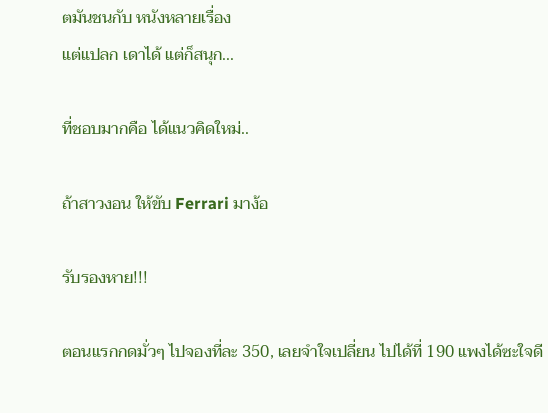ตมันชนกับ หนังหลายเรื่อง
แต่แปลก เดาได้ แต่ก็สนุก...

ที่ชอบมากคือ ได้แนวคิดใหม่..

ถ้าสาวงอน ให้ขับ Ferrari มาง้อ

รับรองหาย!!!

ตอนแรกกดมั่วๆ ไปจองที่ละ 350, เลยจำใจเปลี่ยน ไปได้ที่ 190 แพงได้ซะใจดี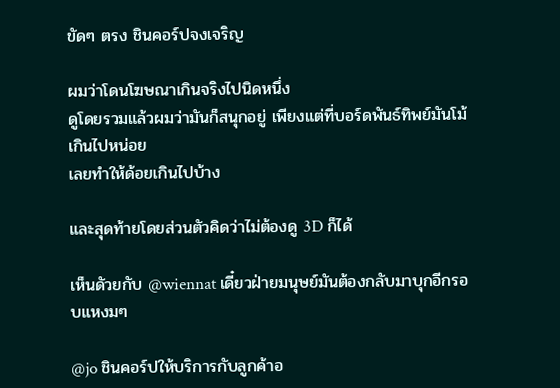ขัดๆ ตรง ชินคอร์ปจงเจริญ

ผมว่าโดนโฆษณาเกินจริงไปนิดหนึ่ง
ดูโดยรวมแล้วผมว่ามันก็สนุกอยู่ เพียงแต่ที่บอร์ดพันธ์ทิพย์มันโม้เกินไปหน่อย
เลยทำให้ด้อยเกินไปบ้าง

และสุดท้ายโดยส่วนตัวคิดว่าไม่ต้องดู 3D ก็ได้

เห็นดัวยกับ @wiennat เดี๋ยวฝ่ายมนุษย์มันต้องกลับมาบุกอีกรอบแหงมๆ

@jo ชินคอร์ปให้บริการกับลูกค้าอ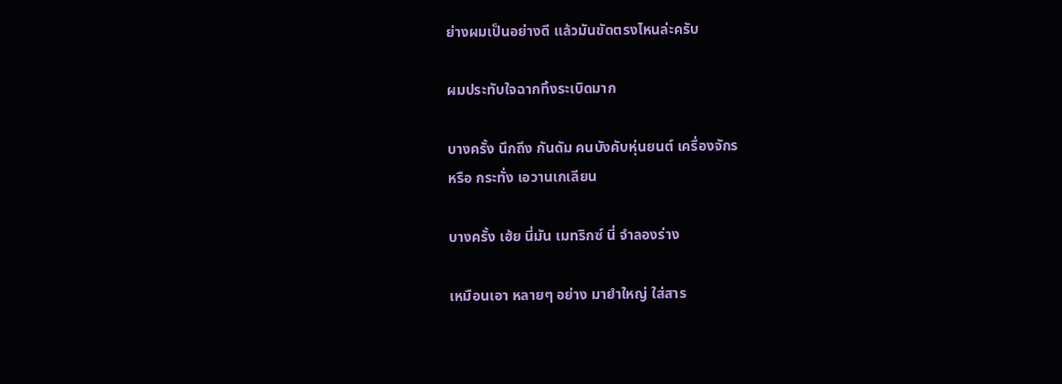ย่างผมเป็นอย่างดี แล้วมันขัดตรงไหนล่ะครับ

ผมประทับใจฉากทิ้งระเบิดมาก

บางครั้ง นึกถึง กันดัม คนบังคับหุ่นยนต์ เครื่องจักร
หรือ กระทั่ง เอวานเกเลียน

บางครั้ง เฮ้ย นี่มัน เมทริกซ์ นี่ จำลองร่าง

เหมือนเอา หลายๆ อย่าง มายำใหญ่ ใส่สาร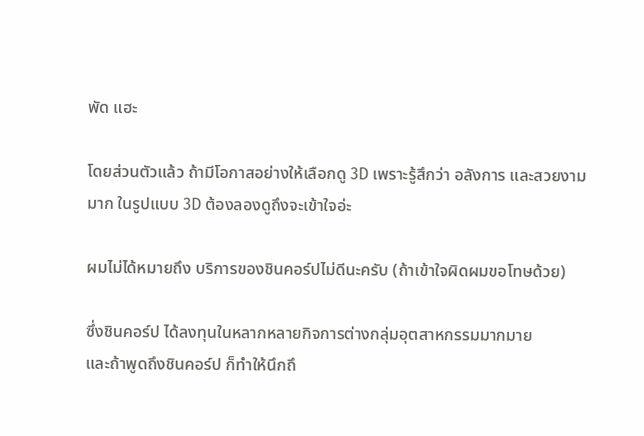พัด แฮะ

โดยส่วนตัวแล้ว ถ้ามีโอกาสอย่างให้เลือกดู 3D เพราะรู้สึกว่า อลังการ และสวยงามมาก ในรูปแบบ 3D ต้องลองดูถึงจะเข้าใจอ่ะ

ผมไม่ได้หมายถึง บริการของชินคอร์ปไม่ดีนะครับ (ถ้าเข้าใจผิดผมขอโทษด้วย)

ซึ่งชินคอร์ป ได้ลงทุนในหลากหลายกิจการต่างกลุ่มอุตสาหกรรมมากมาย
และถ้าพูดถึงชินคอร์ป ก็ทำให้นึกถึ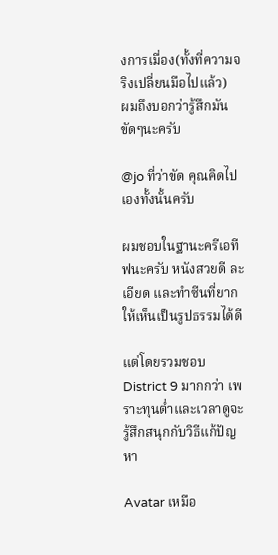งการเมื่อง(ทั้งที่ความจริงเปลี่ยนมือไปแล้ว)
ผมถึงบอกว่ารู้สึกมันขัดๆนะครับ

@jo ที่ว่าขัด คุณคิดไปเองทั้งนั้นครับ

ผมชอบในฐานะครีเอทีฟนะครับ หนังสวยดี ละเอียด และทำซีนที่ยากให้เห็นเป็นรูปธรรมได้ดี

แต่โดยรวมชอบ District 9 มากกว่า เพราะทุนต่ำและเวลาดูจะรู้สึกสนุกกับวิธีแก้ปัญหา

Avatar เหมือ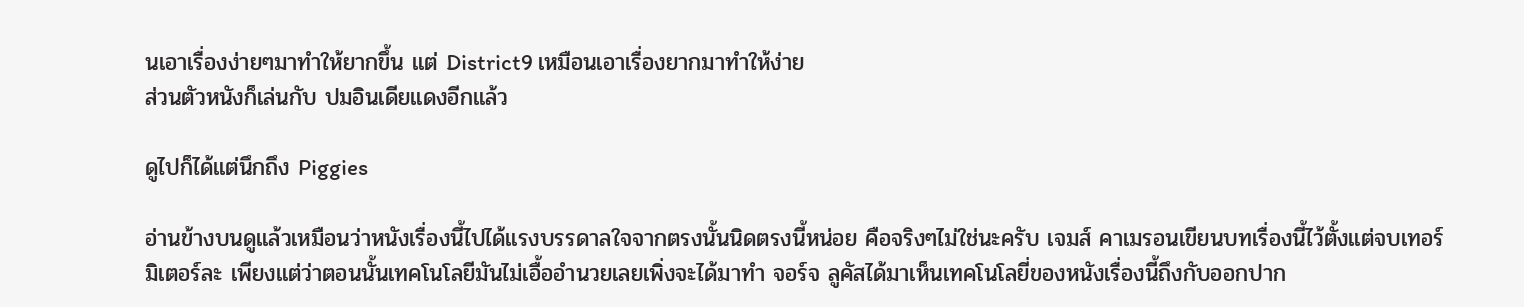นเอาเรื่องง่ายๆมาทำให้ยากขึ้น แต่ District9 เหมือนเอาเรื่องยากมาทำให้ง่าย
ส่วนตัวหนังก็เล่นกับ ปมอินเดียแดงอีกแล้ว

ดูไปก็ได้แต่นึกถึง Piggies

อ่านข้างบนดูแล้วเหมือนว่าหนังเรื่องนี้ไปได้แรงบรรดาลใจจากตรงนั้นนิดตรงนี้หน่อย คือจริงๆไม่ใช่นะครับ เจมส์ คาเมรอนเขียนบทเรื่องนี้ไว้ตั้งแต่จบเทอร์มิเตอร์ละ เพียงแต่ว่าตอนนั้นเทคโนโลยีมันไม่เอื้ออำนวยเลยเพิ่งจะได้มาทำ จอร์จ ลูคัสได้มาเห็นเทคโนโลยี่ของหนังเรื่องนี้ถึงกับออกปาก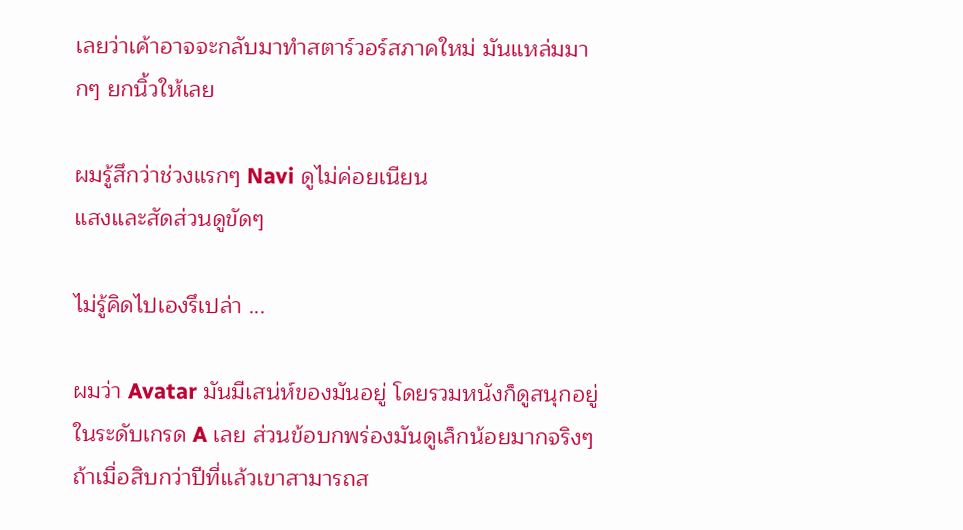เลยว่าเค้าอาจจะกลับมาทำสตาร์วอร์สภาคใหม่ มันแหล่มมากๆ ยกนิ้วให้เลย

ผมรู้สึกว่าช่วงแรกๆ Navi ดูไม่ค่อยเนียน
แสงและสัดส่วนดูขัดๆ

ไม่รู้คิดไปเองรึเปล่า ...

ผมว่า Avatar มันมีเสน่ห์ของมันอยู่ โดยรวมหนังก็ดูสนุกอยู่ในระดับเกรด A เลย ส่วนข้อบกพร่องมันดูเล็กน้อยมากจริงๆ ถ้าเมื่อสิบกว่าปีที่แล้วเขาสามารถส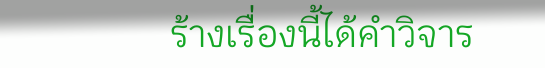ร้างเรื่องนี้ได้คำวิจาร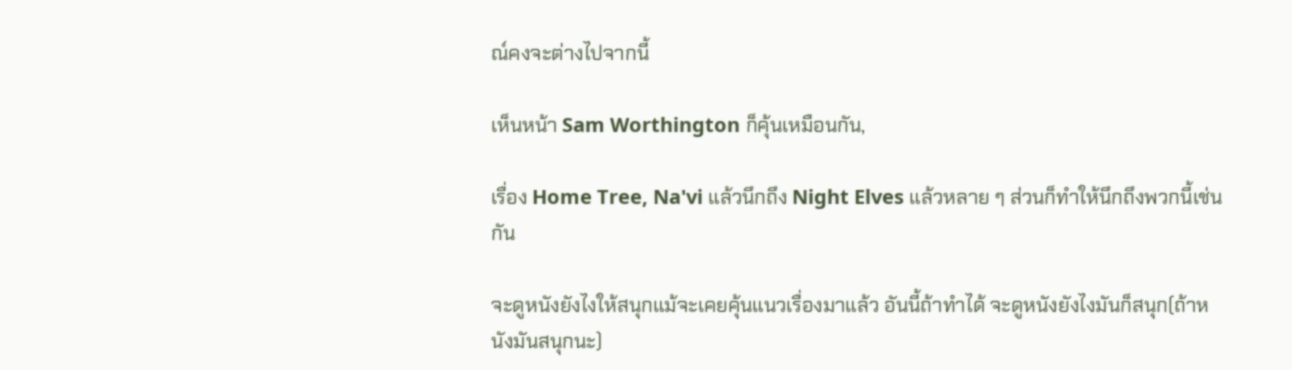ณ์คงจะต่างไปจากนี้

เห็นหน้า Sam Worthington ก็คุ้นเหมือนกัน,

เรื่อง Home Tree, Na'vi แล้วนึกถึง Night Elves แล้วหลาย ๆ ส่วนก็ทำให้นึกถึงพวกนี้เช่นกัน

จะดูหนังยังไงให้สนุกแม้จะเคยคุ้นแนวเรื่องมาแล้ว อันนี้ถ้าทำได้ จะดูหนังยังไงมันก็สนุก(ถ้าหนังมันสนุกนะ)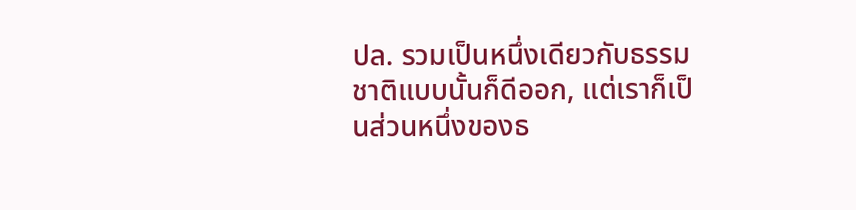ปล. รวมเป็นหนึ่งเดียวกับธรรมชาติแบบนั้นก็ดีออก, แต่เราก็เป็นส่วนหนึ่งของธ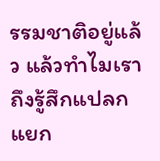รรมชาติอยู่แล้ว แล้วทำไมเราถึงรู้สึกแปลกแยก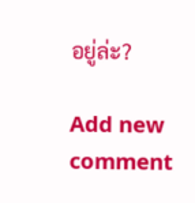อยู่ล่ะ?

Add new comment